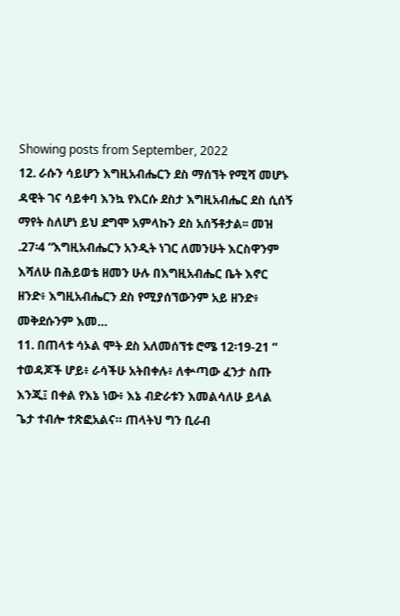Showing posts from September, 2022
12. ራሱን ሳይሆን እግዚአብሔርን ደስ ማሰኘት የሚሻ መሆኑ ዳዊት ገና ሳይቀባ እንኳ የእርሱ ደስታ እግዚአብሔር ደስ ሲሰኝ ማየት ስለሆነ ይህ ደግሞ አምላኩን ደስ አሰኝቶታል፡፡ መዝ .27፡4 “እግዚአብሔርን አንዲት ነገር ለመንሁት እርስዋንም እሻለሁ በሕይወቴ ዘመን ሁሉ በእግዚአብሔር ቤት እኖር ዘንድ፥ እግዚአብሔርን ደስ የሚያሰኘውንም አይ ዘንድ፥ መቅደሱንም እመ…
11. በጠላቱ ሳኦል ሞት ደስ አለመሰኘቱ ሮሜ 12፡19-21 “ ተወዳጆች ሆይ፥ ራሳችሁ አትበቀሉ፥ ለቍጣው ፈንታ ስጡ እንጂ፤ በቀል የእኔ ነው፥ እኔ ብድራቱን እመልሳለሁ ይላል ጌታ ተብሎ ተጽፎአልና። ጠላትህ ግን ቢራብ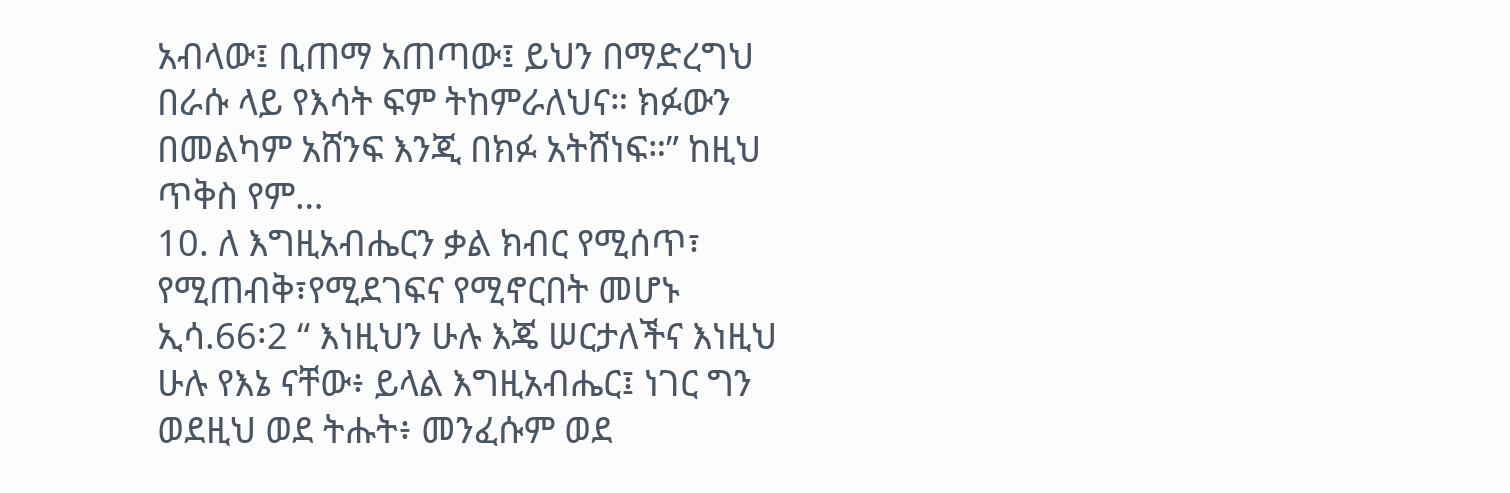አብላው፤ ቢጠማ አጠጣው፤ ይህን በማድረግህ በራሱ ላይ የእሳት ፍም ትከምራለህና። ክፉውን በመልካም አሸንፍ እንጂ በክፉ አትሸነፍ።” ከዚህ ጥቅስ የም…
10. ለ እግዚአብሔርን ቃል ክብር የሚሰጥ፣ የሚጠብቅ፣የሚደገፍና የሚኖርበት መሆኑ ኢሳ.66፡2 “ እነዚህን ሁሉ እጄ ሠርታለችና እነዚህ ሁሉ የእኔ ናቸው፥ ይላል እግዚአብሔር፤ ነገር ግን ወደዚህ ወደ ትሑት፥ መንፈሱም ወደ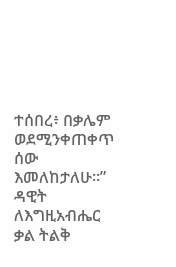ተሰበረ፥ በቃሌም ወደሚንቀጠቀጥ ሰው እመለከታለሁ።” ዳዊት ለእግዚአብሔር ቃል ትልቅ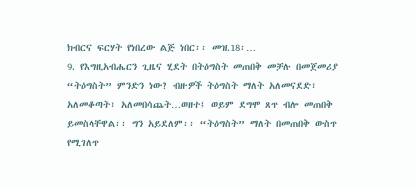ክብርና ፍርሃት የነበረው ልጅ ነበር፡፡ መዝ.18፡…
9. የእግዚአብሔርን ጊዜና ሂደት በትዕግስት መጠበቅ መቻሉ በመጀመሪያ “ትዕግስት” ምንድን ነው? ብዙዎች ትዕግስት ማለት አለመናደድ፣ አለመቆጣት፣ አለመበሳጨት…ወዘተ፤ ወይም ደግሞ ጸጥ ብሎ መጠበቅ ይመስላቸዋል፡፡ ግን አይደለም፡፡ “ትዕግስት” ማለት በመጠበቅ ውስጥ የሚገለጥ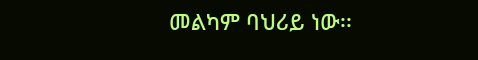መልካም ባህሪይ ነው፡፡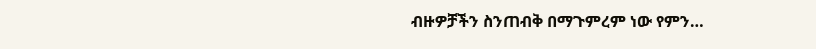ብዙዎቻችን ስንጠብቅ በማጉምረም ነው የምን…